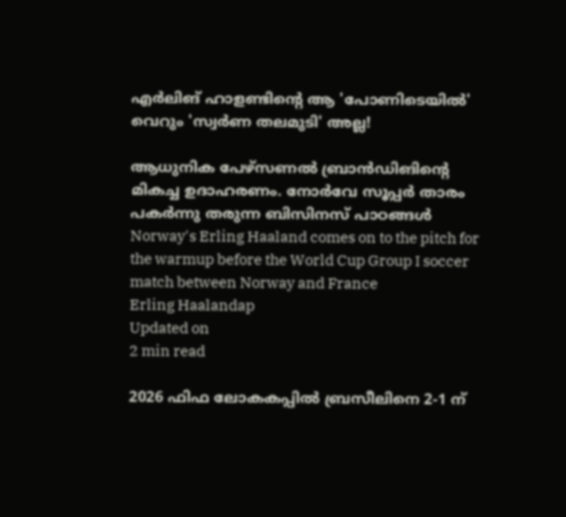എർലിങ് ഹാളണ്ടിന്റെ ആ 'പോണിടെയിൽ' വെറും 'സ്വർണ തലമുടി' അല്ല!

ആധുനിക പേഴ്സണൽ ബ്രാൻഡിങിന്റെ മികച്ച ഉദാഹരണം. നോർവേ സൂപ്പർ താരം പകർന്നു തരുന്ന ബിസിനസ് പാഠങ്ങൾ
Norway's Erling Haaland comes on to the pitch for the warmup before the World Cup Group I soccer match between Norway and France
Erling Haalandap
Updated on
2 min read

2026 ഫിഫ ലോകകപ്പിൽ ബ്രസീലിനെ 2-1 ന്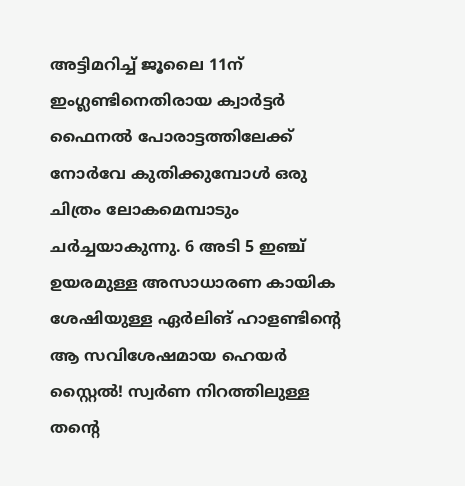അട്ടിമറിച്ച് ജൂലൈ 11ന് ഇംഗ്ലണ്ടിനെതിരായ ക്വാർട്ടർ ഫൈനൽ പോരാട്ടത്തിലേക്ക് നോർവേ കുതിക്കുമ്പോൾ ഒരു ചിത്രം ലോകമെമ്പാടും ചർച്ചയാകുന്നു. 6 അടി 5 ഇഞ്ച് ഉയരമുള്ള അസാധാരണ കായിക ശേഷിയുള്ള ഏർലിങ് ഹാളണ്ടിന്റെ ആ സവിശേഷമായ ഹെയർ സ്റ്റൈൽ! സ്വർണ നിറത്തിലുള്ള തന്റെ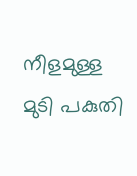നീളമുള്ള മുടി പകുതി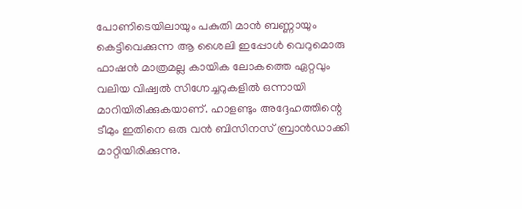പോണിടെയിലായും പകുതി മാൻ ബണ്ണായും കെട്ടിവെക്കുന്ന ആ ശൈലി ഇപ്പോൾ വെറുമൊരു ഫാഷൻ മാത്രമല്ല കായിക ലോകത്തെ ഏറ്റവും വലിയ വിഷ്വൽ സിഗ്നേച്ചറുകളിൽ ഒന്നായി മാറിയിരിക്കുകയാണ്. ഹാളണ്ടും അദ്ദേഹത്തിന്റെ ടീമും ഇതിനെ ഒരു വൻ ബിസിനസ് ബ്രാൻഡാക്കി മാറ്റിയിരിക്കുന്നു.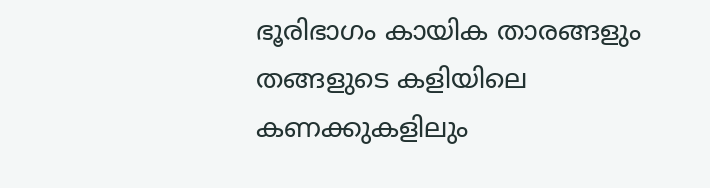ഭൂരിഭാഗം കായിക താരങ്ങളും തങ്ങളുടെ കളിയിലെ കണക്കുകളിലും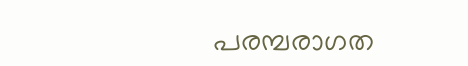പരമ്പരാഗത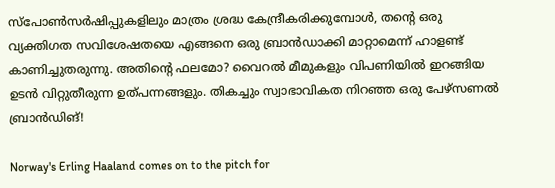സ്പോൺസർഷിപ്പുകളിലും മാത്രം ശ്രദ്ധ കേന്ദ്രീകരിക്കുമ്പോൾ, തന്റെ ഒരു വ്യക്തിഗത സവിശേഷതയെ എങ്ങനെ ഒരു ബ്രാൻഡാക്കി മാറ്റാമെന്ന് ഹാളണ്ട് കാണിച്ചുതരുന്നു. അതിന്റെ ഫലമോ? വൈറൽ മീമുകളും വിപണിയിൽ ഇറങ്ങിയ ഉടൻ വിറ്റുതീരുന്ന ഉത്പന്നങ്ങളും. തികച്ചും സ്വാഭാവികത നിറഞ്ഞ ഒരു പേഴ്സണൽ ബ്രാൻഡിങ്!

Norway's Erling Haaland comes on to the pitch for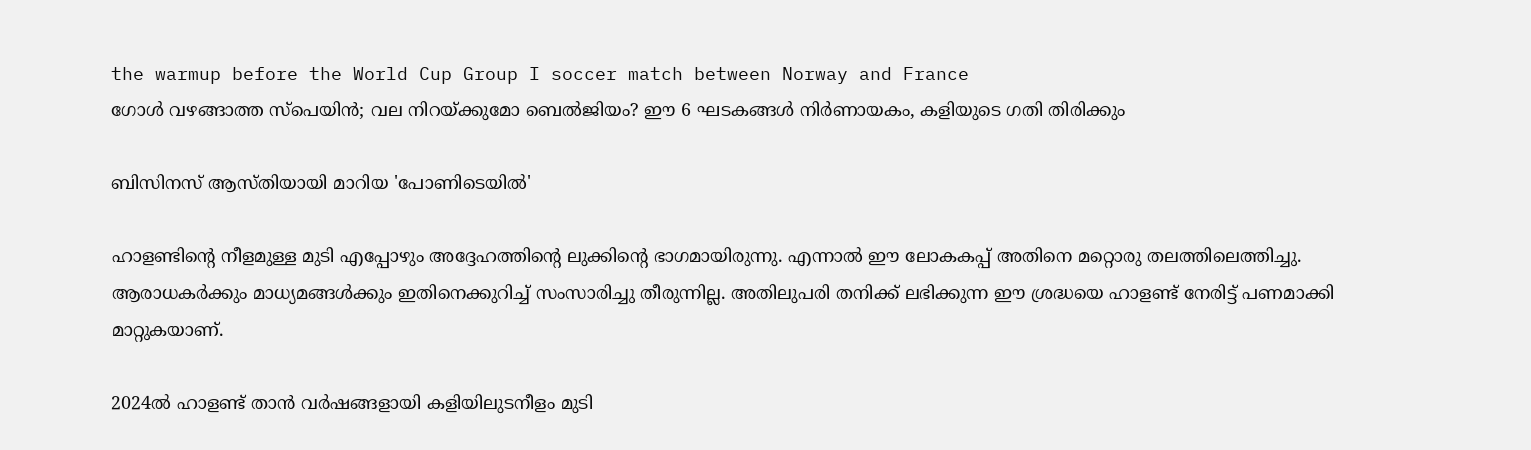the warmup before the World Cup Group I soccer match between Norway and France
ഗോൾ വഴങ്ങാത്ത സ്പെയിൻ; വല നിറയ്ക്കുമോ ബെൽജിയം? ഈ 6 ഘടകങ്ങൾ നിർണായകം, കളിയുടെ ഗതി തിരിക്കും

ബിസിനസ് ആസ്തിയായി മാറിയ 'പോണിടെയിൽ'

ഹാളണ്ടിന്റെ നീളമുള്ള മുടി എപ്പോഴും അദ്ദേഹത്തിന്റെ ലുക്കിന്റെ ഭാഗമായിരുന്നു. എന്നാൽ ഈ ലോകകപ്പ് അതിനെ മറ്റൊരു തലത്തിലെത്തിച്ചു. ആരാധകർക്കും മാധ്യമങ്ങൾക്കും ഇതിനെക്കുറിച്ച് സംസാരിച്ചു തീരുന്നില്ല. അതിലുപരി തനിക്ക് ലഭിക്കുന്ന ഈ ശ്രദ്ധയെ ഹാളണ്ട് നേരിട്ട് പണമാക്കി മാറ്റുകയാണ്.

2024ൽ ഹാളണ്ട് താൻ വർഷങ്ങളായി കളിയിലുടനീളം മുടി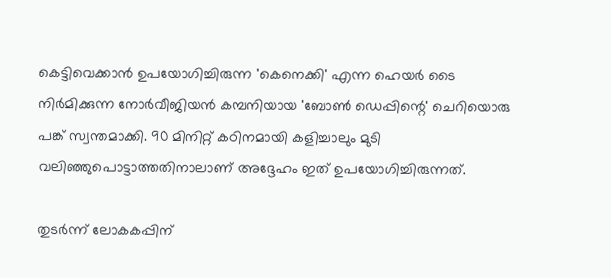കെട്ടിവെക്കാൻ ഉപയോഗിച്ചിരുന്ന 'കെനെക്കി' എന്ന ഹെയർ ടൈ നിർമിക്കുന്ന നോർവീജിയൻ കമ്പനിയായ 'ബോൺ ഡെപ്പിന്റെ' ചെറിയൊരു പങ്ക് സ്വന്തമാക്കി. 90 മിനിറ്റ് കഠിനമായി കളിച്ചാലും മുടി വലിഞ്ഞുപൊട്ടാത്തതിനാലാണ് അദ്ദേഹം ഇത് ഉപയോഗിച്ചിരുന്നത്.

തുടർന്ന് ലോകകപ്പിന്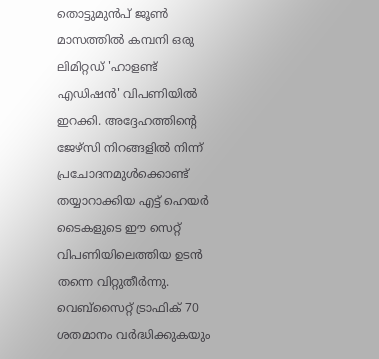തൊട്ടുമുൻപ് ജൂൺ മാസത്തിൽ കമ്പനി ഒരു ലിമിറ്റഡ് 'ഹാളണ്ട് എഡിഷൻ' വിപണിയിൽ ഇറക്കി. അദ്ദേഹത്തിന്റെ ജേഴ്സി നിറങ്ങളിൽ നിന്ന് പ്രചോദനമുൾക്കൊണ്ട് തയ്യാറാക്കിയ എട്ട് ഹെയർ ടൈകളുടെ ഈ സെറ്റ് വിപണിയിലെത്തിയ ഉടൻ തന്നെ വിറ്റുതീർന്നു. വെബ്‌സൈറ്റ് ട്രാഫിക് 70 ശതമാനം വർദ്ധിക്കുകയും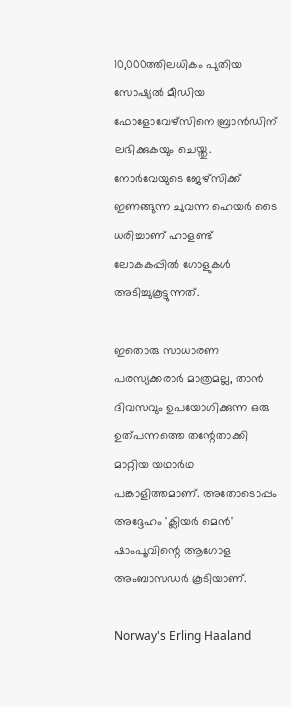10,000ത്തിലധികം പുതിയ സോഷ്യൽ മീഡിയ ഫോളോവേഴ്‌സിനെ ബ്രാൻഡിന് ലഭിക്കുകയും ചെയ്തു. നോർവേയുടെ ജേഴ്സിക്ക് ഇണങ്ങുന്ന ചുവന്ന ഹെയർ ടൈ ധരിച്ചാണ് ഹാളണ്ട് ലോകകപ്പിൽ ഗോളുകൾ അടിച്ചുകൂട്ടുന്നത്.

ഇതൊരു സാധാരണ പരസ്യക്കരാർ മാത്രമല്ല, താൻ ദിവസവും ഉപയോഗിക്കുന്ന ഒരു ഉത്പന്നത്തെ തന്റേതാക്കി മാറ്റിയ യഥാർഥ പങ്കാളിത്തമാണ്. അതോടൊപ്പം അദ്ദേഹം 'ക്ലിയർ മെൻ' ഷാംപൂവിന്റെ ആഗോള അംബാസഡർ കൂടിയാണ്.

Norway's Erling Haaland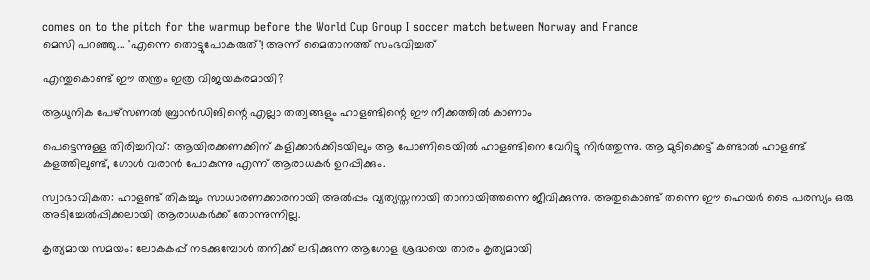comes on to the pitch for the warmup before the World Cup Group I soccer match between Norway and France
മെസി പറഞ്ഞു... 'എന്നെ തൊട്ടുപോകരുത്'! അന്ന് മൈതാനത്ത് സംഭവിച്ചത്

എന്തുകൊണ്ട് ഈ തന്ത്രം ഇത്ര വിജയകരമായി?

ആധുനിക പേഴ്സണൽ ബ്രാൻഡിങിന്റെ എല്ലാ തത്വങ്ങളും ഹാളണ്ടിന്റെ ഈ നീക്കത്തിൽ കാണാം

പെട്ടെന്നുള്ള തിരിച്ചറിവ്: ആയിരക്കണക്കിന് കളിക്കാർക്കിടയിലും ആ പോണിടെയിൽ ഹാളണ്ടിനെ വേറിട്ടു നിർത്തുന്നു. ആ മുടിക്കെട്ട് കണ്ടാൽ ഹാളണ്ട് കളത്തിലുണ്ട്, ഗോൾ വരാൻ പോകുന്നു എന്ന് ആരാധകർ ഉറപ്പിക്കും.

സ്വാഭാവികത: ഹാളണ്ട് തികച്ചും സാധാരണക്കാരനായി അൽപ്പം വ്യത്യസ്തനായി താനായിത്തന്നെ ജീവിക്കുന്നു. അതുകൊണ്ട് തന്നെ ഈ ഹെയർ ടൈ പരസ്യം ഒരു അടിച്ചേൽപ്പിക്കലായി ആരാധകർക്ക് തോന്നുന്നില്ല.

കൃത്യമായ സമയം: ലോകകപ്പ് നടക്കുമ്പോൾ തനിക്ക് ലഭിക്കുന്ന ആഗോള ശ്രദ്ധയെ താരം കൃത്യമായി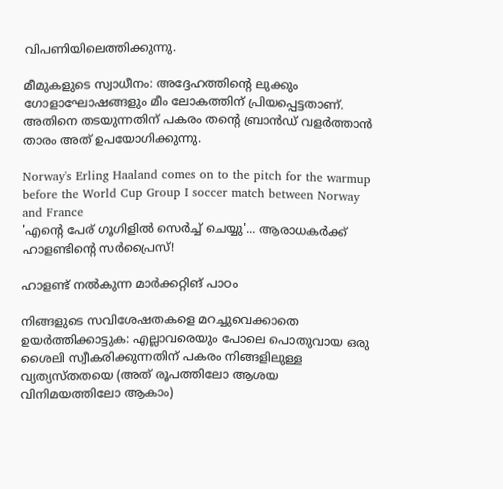വിപണിയിലെത്തിക്കുന്നു.

മീമുകളുടെ സ്വാധീനം: അദ്ദേഹത്തിന്റെ ലുക്കും ഗോളാഘോഷങ്ങളും മീം ലോകത്തിന് പ്രിയപ്പെട്ടതാണ്. അതിനെ തടയുന്നതിന് പകരം തന്റെ ബ്രാൻഡ് വളർത്താൻ താരം അത് ഉപയോഗിക്കുന്നു.

Norway's Erling Haaland comes on to the pitch for the warmup before the World Cup Group I soccer match between Norway and France
'എന്റെ പേര് ഗൂഗിളിൽ സെർച്ച് ചെയ്യു'... ആരാധകർക്ക് ഹാളണ്ടിന്റെ സർപ്രൈസ്!

ഹാളണ്ട് നൽകുന്ന മാർക്കറ്റിങ് പാഠം

നിങ്ങളുടെ സവിശേഷതകളെ മറച്ചുവെക്കാതെ ഉയർത്തിക്കാട്ടുക: എല്ലാവരെയും പോലെ പൊതുവായ ഒരു ശൈലി സ്വീകരിക്കുന്നതിന് പകരം നിങ്ങളിലുള്ള വ്യത്യസ്തതയെ (അത് രൂപത്തിലോ ആശയ വിനിമയത്തിലോ ആകാം)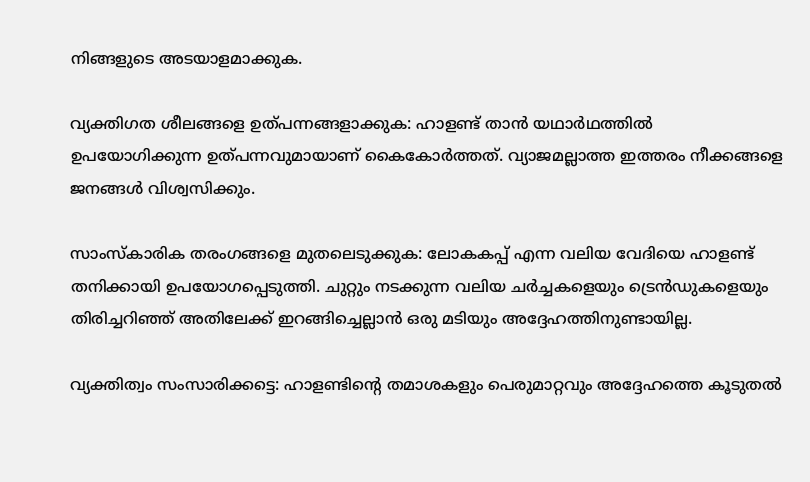നിങ്ങളുടെ അടയാളമാക്കുക.

വ്യക്തിഗത ശീലങ്ങളെ ഉത്പന്നങ്ങളാക്കുക: ഹാളണ്ട് താൻ യഥാർഥത്തിൽ ഉപയോഗിക്കുന്ന ഉത്പന്നവുമായാണ് കൈകോർത്തത്. വ്യാജമല്ലാത്ത ഇത്തരം നീക്കങ്ങളെ ജനങ്ങൾ വിശ്വസിക്കും.

സാംസ്കാരിക തരംഗങ്ങളെ മുതലെടുക്കുക: ലോകകപ്പ് എന്ന വലിയ വേദിയെ ഹാളണ്ട് തനിക്കായി ഉപയോഗപ്പെടുത്തി. ചുറ്റും നടക്കുന്ന വലിയ ചർച്ചകളെയും ട്രെൻഡുകളെയും തിരിച്ചറിഞ്ഞ് അതിലേക്ക് ഇറങ്ങിച്ചെല്ലാൻ ഒരു മടിയും അദ്ദേഹത്തിനുണ്ടായില്ല.

വ്യക്തിത്വം സംസാരിക്കട്ടെ: ഹാളണ്ടിന്റെ തമാശകളും പെരുമാറ്റവും അദ്ദേഹത്തെ കൂടുതൽ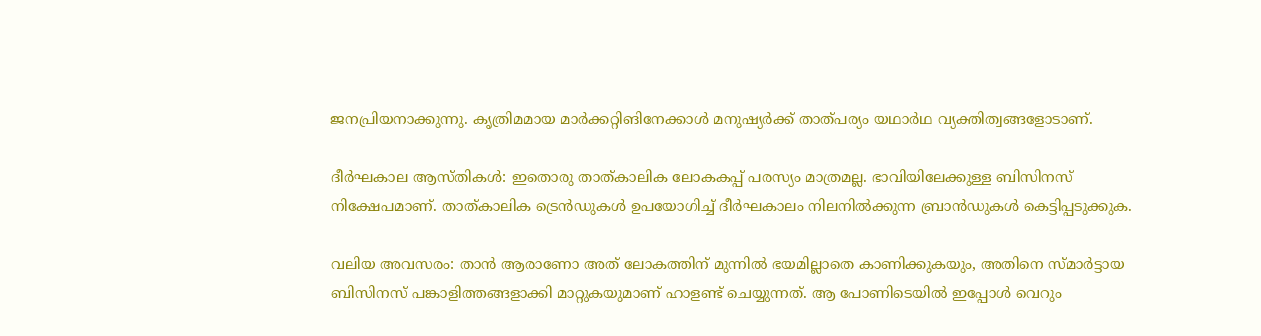ജനപ്രിയനാക്കുന്നു. കൃത്രിമമായ മാർക്കറ്റിങിനേക്കാൾ മനുഷ്യർക്ക് താത്പര്യം യഥാർഥ വ്യക്തിത്വങ്ങളോടാണ്.

ദീർഘകാല ആസ്തികൾ: ഇതൊരു താത്കാലിക ലോകകപ്പ് പരസ്യം മാത്രമല്ല. ഭാവിയിലേക്കുള്ള ബിസിനസ് നിക്ഷേപമാണ്. താത്കാലിക ട്രെൻഡുകൾ ഉപയോഗിച്ച് ദീർഘകാലം നിലനിൽക്കുന്ന ബ്രാൻഡുകൾ കെട്ടിപ്പടുക്കുക.

വലിയ അവസരം: താൻ ആരാണോ അത് ലോകത്തിന് മുന്നിൽ ഭയമില്ലാതെ കാണിക്കുകയും, അതിനെ സ്മാർട്ടായ ബിസിനസ് പങ്കാളിത്തങ്ങളാക്കി മാറ്റുകയുമാണ് ഹാളണ്ട് ചെയ്യുന്നത്. ആ പോണിടെയിൽ ഇപ്പോൾ വെറും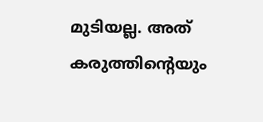മുടിയല്ല. അത് കരുത്തിന്റെയും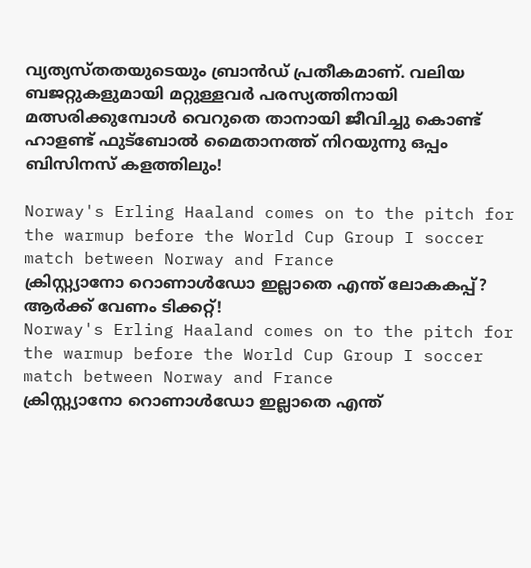വ്യത്യസ്തതയുടെയും ബ്രാൻഡ് പ്രതീകമാണ്. വലിയ ബജറ്റുകളുമായി മറ്റുള്ളവർ പരസ്യത്തിനായി മത്സരിക്കുമ്പോൾ വെറുതെ താനായി ജീവിച്ചു കൊണ്ട് ഹാളണ്ട് ഫുട്ബോൽ മൈതാനത്ത് നിറയുന്നു ഒപ്പം ബിസിനസ് കളത്തിലും!

Norway's Erling Haaland comes on to the pitch for the warmup before the World Cup Group I soccer match between Norway and France
ക്രിസ്റ്റ്യാനോ റൊണാൾഡോ ഇല്ലാതെ എന്ത് ലോകകപ്പ്? ആർക്ക് വേണം ടിക്കറ്റ്!
Norway's Erling Haaland comes on to the pitch for the warmup before the World Cup Group I soccer match between Norway and France
ക്രിസ്റ്റ്യാനോ റൊണാൾഡോ ഇല്ലാതെ എന്ത്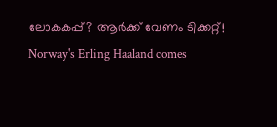ലോകകപ്പ്? ആർക്ക് വേണം ടിക്കറ്റ്!
Norway's Erling Haaland comes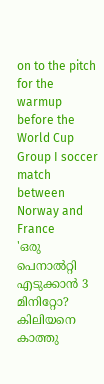on to the pitch for the warmup before the World Cup Group I soccer match between Norway and France
'ഒരു പെനാൽറ്റി എടുക്കാൻ 3 മിനിറ്റോ? കിലിയനെ കാത്തു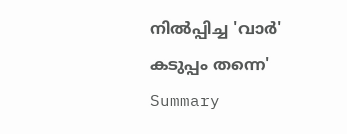നിൽപ്പിച്ച 'വാർ' കടുപ്പം തന്നെ'
Summary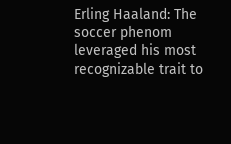Erling Haaland: The soccer phenom leveraged his most recognizable trait to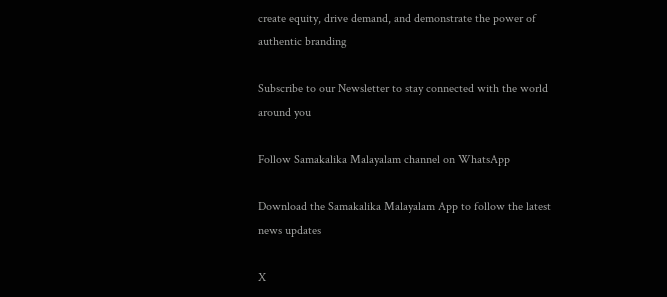create equity, drive demand, and demonstrate the power of authentic branding

Subscribe to our Newsletter to stay connected with the world around you

Follow Samakalika Malayalam channel on WhatsApp

Download the Samakalika Malayalam App to follow the latest news updates

X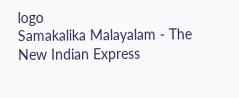logo
Samakalika Malayalam - The New Indian Express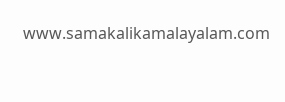www.samakalikamalayalam.com